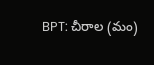BPT: చీరాల (మం)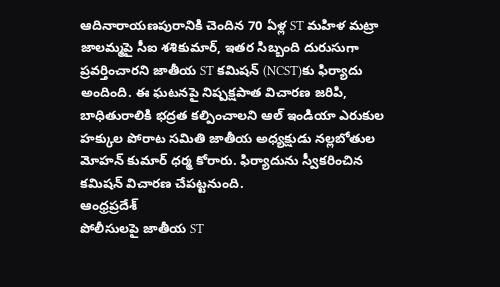ఆదినారాయణపురానికి చెందిన 70 ఏళ్ల ST మహిళ మట్రా జాలమ్మపై సీఐ శశికుమార్, ఇతర సిబ్బంది దురుసుగా ప్రవర్తించారని జాతీయ ST కమిషన్ (NCST)కు ఫిర్యాదు అందింది. ఈ ఘటనపై నిష్పక్షపాత విచారణ జరిపి, బాధితురాలికి భద్రత కల్పించాలని ఆల్ ఇండియా ఎరుకుల హక్కుల పోరాట సమితి జాతీయ అధ్యక్షుడు నల్లబోతుల మోహన్ కుమార్ ధర్మ కోరారు. ఫిర్యాదును స్వీకరించిన కమిషన్ విచారణ చేపట్టనుంది.
ఆంధ్రప్రదేశ్
పోలీసులపై జాతీయ ST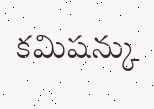కమిషన్కు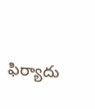ఫిర్యాదు